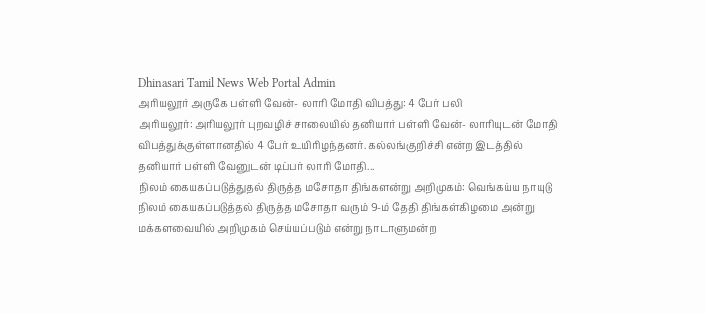Dhinasari Tamil News Web Portal Admin
அரியலூர் அருகே பள்ளி வேன்- லாரி மோதி விபத்து: 4 பேர் பலி
அரியலூர்: அரியலூர் புறவழிச் சாலையில் தனியார் பள்ளி வேன்- லாரியுடன் மோதி விபத்துக்குள்ளானதில் 4 பேர் உயிரிழந்தனர். கல்லங்குறிச்சி என்ற இடத்தில் தனியார் பள்ளி வேனுடன் டிப்பர் லாரி மோதி...
நிலம் கையகப்படுத்துதல் திருத்த மசோதா திங்களன்று அறிமுகம்: வெங்கய்ய நாயுடு
நிலம் கையகப்படுத்தல் திருத்த மசோதா வரும் 9-ம் தேதி திங்கள்கிழமை அன்று மக்களவையில் அறிமுகம் செய்யப்படும் என்று நாடாளுமன்ற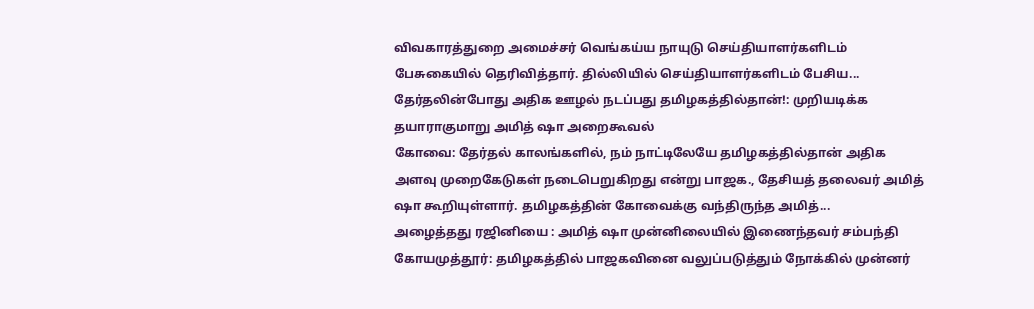விவகாரத்துறை அமைச்சர் வெங்கய்ய நாயுடு செய்தியாளர்களிடம் பேசுகையில் தெரிவித்தார். தில்லியில் செய்தியாளர்களிடம் பேசிய...
தேர்தலின்போது அதிக ஊழல் நடப்பது தமிழகத்தில்தான்!: முறியடிக்க தயாராகுமாறு அமித் ஷா அறைகூவல்
கோவை: தேர்தல் காலங்களில், நம் நாட்டிலேயே தமிழகத்தில்தான் அதிக அளவு முறைகேடுகள் நடைபெறுகிறது என்று பாஜக., தேசியத் தலைவர் அமித் ஷா கூறியுள்ளார். தமிழகத்தின் கோவைக்கு வந்திருந்த அமித்...
அழைத்தது ரஜினியை : அமித் ஷா முன்னிலையில் இணைந்தவர் சம்பந்தி
கோயமுத்தூர்: தமிழகத்தில் பாஜகவினை வலுப்படுத்தும் நோக்கில் முன்னர்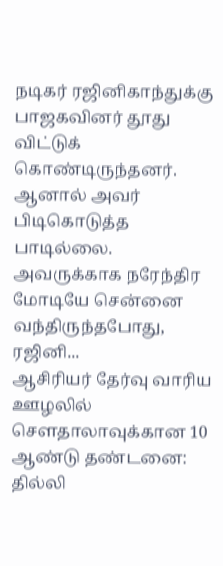நடிகர் ரஜினிகாந்துக்கு பாஜகவினர் தூது விட்டுக் கொண்டிருந்தனர். ஆனால் அவர் பிடிகொடுத்த பாடில்லை. அவருக்காக நரேந்திர மோடியே சென்னை வந்திருந்தபோது, ரஜினி...
ஆசிரியர் தேர்வு வாரிய ஊழலில் சௌதாலாவுக்கான 10 ஆண்டு தண்டனை: தில்லி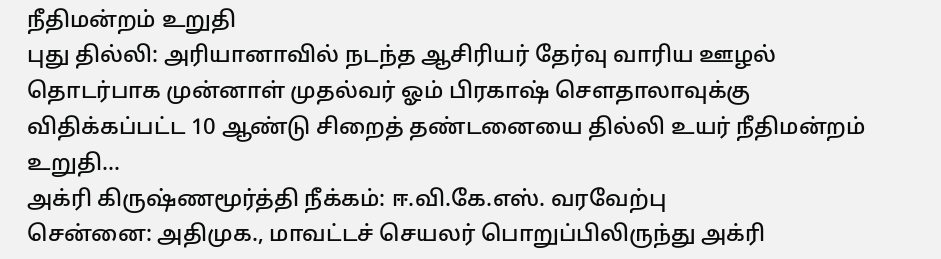நீதிமன்றம் உறுதி
புது தில்லி: அரியானாவில் நடந்த ஆசிரியர் தேர்வு வாரிய ஊழல் தொடர்பாக முன்னாள் முதல்வர் ஓம் பிரகாஷ் சௌதாலாவுக்கு விதிக்கப்பட்ட 10 ஆண்டு சிறைத் தண்டனையை தில்லி உயர் நீதிமன்றம் உறுதி...
அக்ரி கிருஷ்ணமூர்த்தி நீக்கம்: ஈ.வி.கே.எஸ். வரவேற்பு
சென்னை: அதிமுக., மாவட்டச் செயலர் பொறுப்பிலிருந்து அக்ரி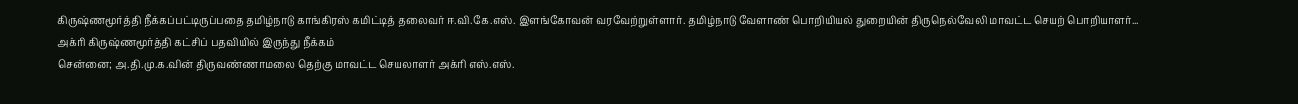கிருஷ்ணமூர்த்தி நீக்கப்பட்டிருப்பதை தமிழ்நாடு காங்கிரஸ் கமிட்டித் தலைவர் ஈ.வி.கே.எஸ். இளங்கோவன் வரவேற்றுள்ளார். தமிழ்நாடு வேளாண் பொறியியல் துறையின் திருநெல்வேலி மாவட்ட செயற் பொறியாளர்...
அக்ரி கிருஷ்ணமூர்த்தி கட்சிப் பதவியில் இருந்து நீக்கம்
சென்னை; அ.தி.மு.க.வின் திருவண்ணாமலை தெற்கு மாவட்ட செயலாளர் அக்ரி எஸ்.எஸ்.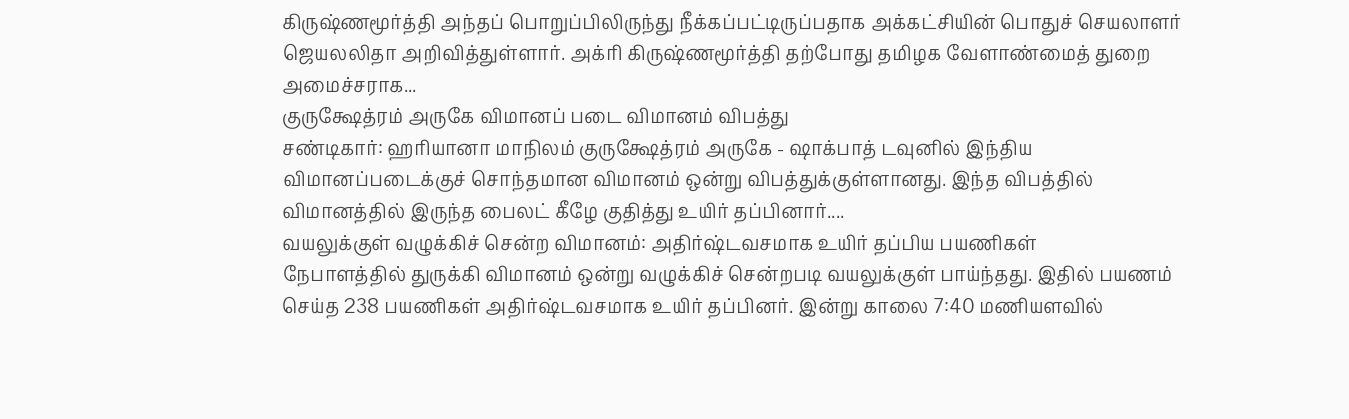கிருஷ்ணமூர்த்தி அந்தப் பொறுப்பிலிருந்து நீக்கப்பட்டிருப்பதாக அக்கட்சியின் பொதுச் செயலாளர் ஜெயலலிதா அறிவித்துள்ளார். அக்ரி கிருஷ்ணமூர்த்தி தற்போது தமிழக வேளாண்மைத் துறை அமைச்சராக...
குருக்ஷேத்ரம் அருகே விமானப் படை விமானம் விபத்து
சண்டிகார்: ஹரியானா மாநிலம் குருக்ஷேத்ரம் அருகே - ஷாக்பாத் டவுனில் இந்திய விமானப்படைக்குச் சொந்தமான விமானம் ஒன்று விபத்துக்குள்ளானது. இந்த விபத்தில் விமானத்தில் இருந்த பைலட் கீழே குதித்து உயிர் தப்பினார்....
வயலுக்குள் வழுக்கிச் சென்ற விமானம்: அதிர்ஷ்டவசமாக உயிர் தப்பிய பயணிகள்
நேபாளத்தில் துருக்கி விமானம் ஒன்று வழுக்கிச் சென்றபடி வயலுக்குள் பாய்ந்தது. இதில் பயணம் செய்த 238 பயணிகள் அதிர்ஷ்டவசமாக உயிர் தப்பினர். இன்று காலை 7:40 மணியளவில்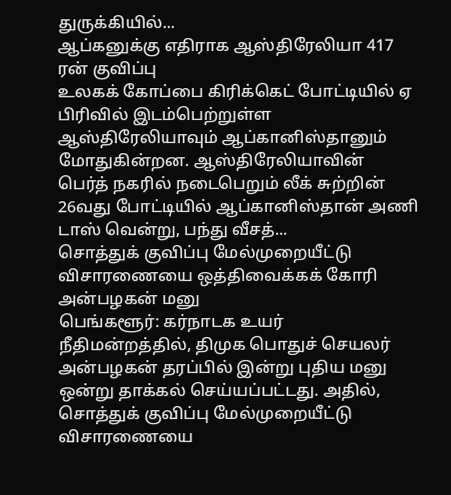துருக்கியில்...
ஆப்கனுக்கு எதிராக ஆஸ்திரேலியா 417 ரன் குவிப்பு
உலகக் கோப்பை கிரிக்கெட் போட்டியில் ஏ பிரிவில் இடம்பெற்றுள்ள ஆஸ்திரேலியாவும் ஆப்கானிஸ்தானும் மோதுகின்றன. ஆஸ்திரேலியாவின் பெர்த் நகரில் நடைபெறும் லீக் சுற்றின் 26வது போட்டியில் ஆப்கானிஸ்தான் அணி டாஸ் வென்று, பந்து வீசத்...
சொத்துக் குவிப்பு மேல்முறையீட்டு விசாரணையை ஒத்திவைக்கக் கோரி அன்பழகன் மனு
பெங்களூர்: கர்நாடக உயர் நீதிமன்றத்தில், திமுக பொதுச் செயலர் அன்பழகன் தரப்பில் இன்று புதிய மனு ஒன்று தாக்கல் செய்யப்பட்டது. அதில், சொத்துக் குவிப்பு மேல்முறையீட்டு விசாரணையை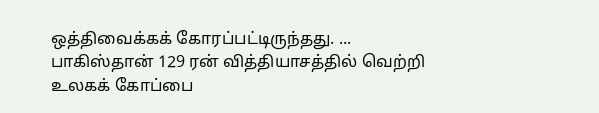ஒத்திவைக்கக் கோரப்பட்டிருந்தது. ...
பாகிஸ்தான் 129 ரன் வித்தியாசத்தில் வெற்றி
உலகக் கோப்பை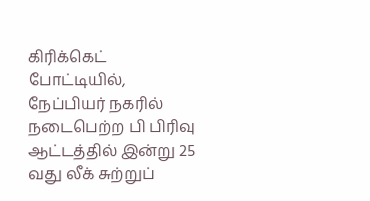கிரிக்கெட் போட்டியில், நேப்பியர் நகரில் நடைபெற்ற பி பிரிவு ஆட்டத்தில் இன்று 25 வது லீக் சுற்றுப்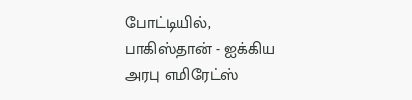போட்டியில், பாகிஸ்தான் - ஐக்கிய அரபு எமிரேட்ஸ்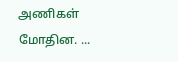அணிகள் மோதின. ...